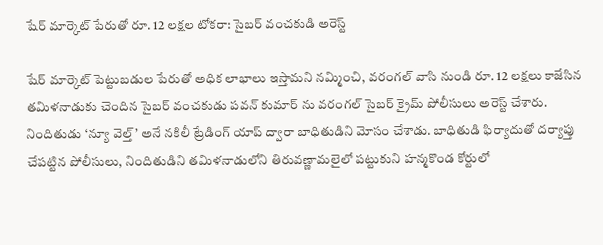షేర్ మార్కెట్ పేరుతో రూ. 12 లక్షల టోకరా: సైబర్ వంచకుడి అరెస్ట్

షేర్ మార్కెట్ పెట్టుబడుల పేరుతో అధిక లాభాలు ఇస్తామని నమ్మించి, వరంగల్ వాసి నుండి రూ. 12 లక్షలు కాజేసిన తమిళనాడుకు చెందిన సైబర్ వంచకుడు పవన్ కుమార్ ను వరంగల్ సైబర్ క్రైమ్ పోలీసులు అరెస్ట్ చేశారు. నిందితుడు ‘న్యూ వెల్త్’ అనే నకిలీ ట్రేడింగ్ యాప్ ద్వారా బాధితుడిని మోసం చేశాడు. బాధితుడి ఫిర్యాదుతో దర్యాప్తు చేపట్టిన పోలీసులు, నిందితుడిని తమిళనాడులోని తిరువణ్ణామలైలో పట్టుకుని హన్మకొండ కోర్టులో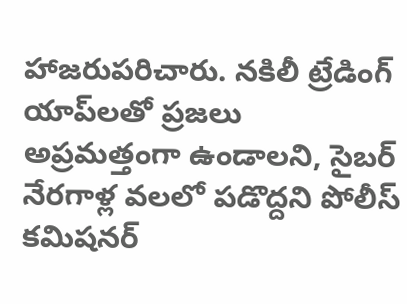హాజరుపరిచారు. నకిలీ ట్రేడింగ్ యాప్‌లతో ప్రజలు అప్రమత్తంగా ఉండాలని, సైబర్ నేరగాళ్ల వలలో పడొద్దని పోలీస్ కమిషనర్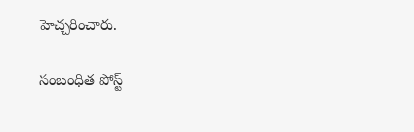హెచ్చరించారు.

సంబంధిత పోస్ట్